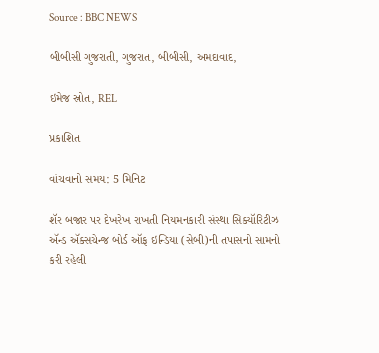Source : BBC NEWS

બીબીસી ગુજરાતી, ગુજરાત, બીબીસી, અમદાવાદ,

ઇમેજ સ્રોત, REL

પ્રકાશિત

વાંચવાનો સમય: 5 મિનિટ

શૅર બજાર પર દેખરેખ રાખતી નિયમનકારી સંસ્થા સિક્યૉરિટીઝ ઍન્ડ ઍક્સચેન્જ બોર્ડ ઑફ ઇન્ડિયા (સેબી)ની તપાસનો સામનો કરી રહેલી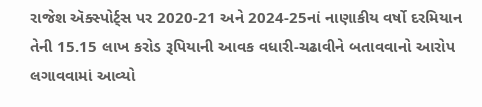રાજેશ ઍક્સ્પોર્ટ્સ પર 2020-21 અને 2024-25નાં નાણાકીય વર્ષો દરમિયાન તેની 15.15 લાખ કરોડ રૂપિયાની આવક વધારી-ચઢાવીને બતાવવાનો આરોપ લગાવવામાં આવ્યો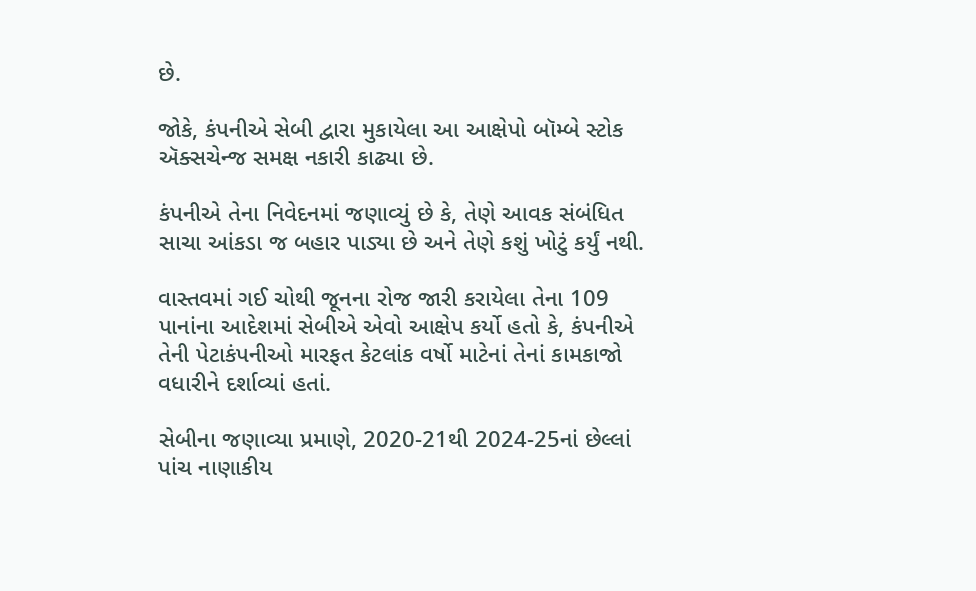છે.

જોકે, કંપનીએ સેબી દ્વારા મુકાયેલા આ આક્ષેપો બૉમ્બે સ્ટોક ઍક્સચેન્જ સમક્ષ નકારી કાઢ્યા છે.

કંપનીએ તેના નિવેદનમાં જણાવ્યું છે કે, તેણે આવક સંબંધિત સાચા આંકડા જ બહાર પાડ્યા છે અને તેણે કશું ખોટું કર્યું નથી.

વાસ્તવમાં ગઈ ચોથી જૂનના રોજ જારી કરાયેલા તેના 109 પાનાંના આદેશમાં સેબીએ એવો આક્ષેપ કર્યો હતો કે, કંપનીએ તેની પેટાકંપનીઓ મારફત કેટલાંક વર્ષો માટેનાં તેનાં કામકાજો વધારીને દર્શાવ્યાં હતાં.

સેબીના જણાવ્યા પ્રમાણે, 2020-21થી 2024-25નાં છેલ્લાં પાંચ નાણાકીય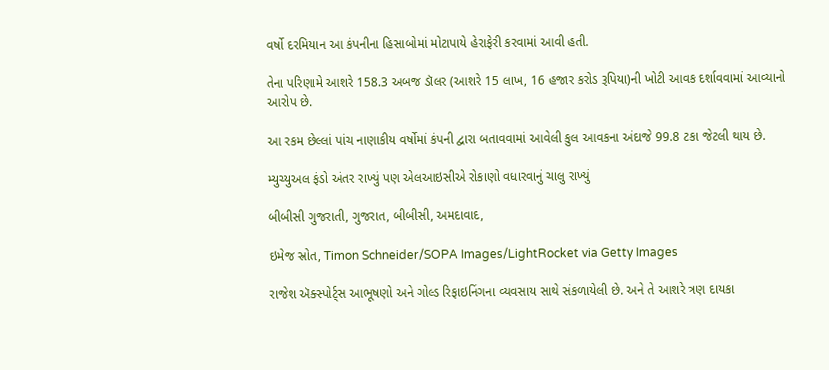વર્ષો દરમિયાન આ કંપનીના હિસાબોમાં મોટાપાયે હેરાફેરી કરવામાં આવી હતી.

તેના પરિણામે આશરે 158.3 અબજ ડૉલર (આશરે 15 લાખ, 16 હજાર કરોડ રૂપિયા)ની ખોટી આવક દર્શાવવામાં આવ્યાનો આરોપ છે.

આ રકમ છેલ્લાં પાંચ નાણાકીય વર્ષોમાં કંપની દ્વારા બતાવવામાં આવેલી કુલ આવકના અંદાજે 99.8 ટકા જેટલી થાય છે.

મ્યુચ્યુઅલ ફંડો અંતર રાખ્યું પણ એલઆઇસીએ રોકાણો વધારવાનું ચાલુ રાખ્યું

બીબીસી ગુજરાતી, ગુજરાત, બીબીસી, અમદાવાદ,

ઇમેજ સ્રોત, Timon Schneider/SOPA Images/LightRocket via Getty Images

રાજેશ ઍક્સ્પોર્ટ્સ આભૂષણો અને ગોલ્ડ રિફાઇનિંગના વ્યવસાય સાથે સંકળાયેલી છે. અને તે આશરે ત્રણ દાયકા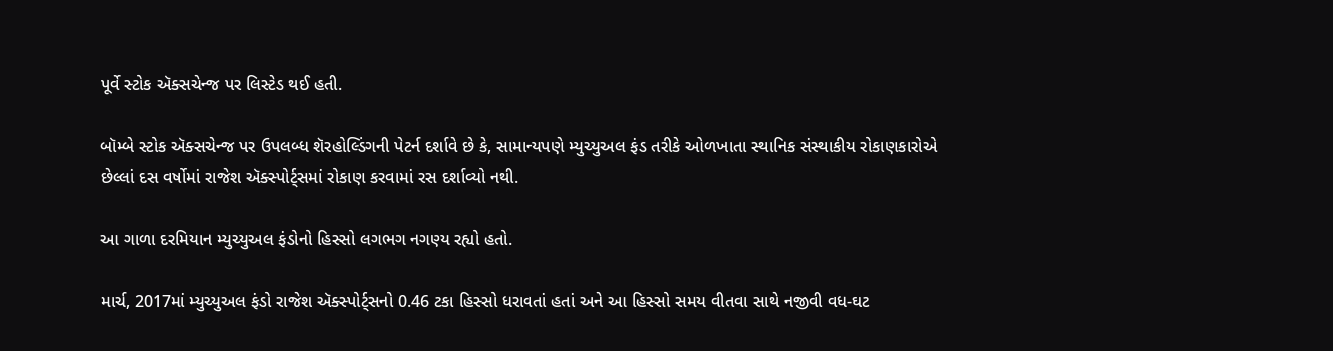પૂર્વે સ્ટોક ઍક્સચેન્જ પર લિસ્ટેડ થઈ હતી.

બૉમ્બે સ્ટોક ઍક્સચેન્જ પર ઉપલબ્ધ શૅરહોલ્ડિંગની પેટર્ન દર્શાવે છે કે, સામાન્યપણે મ્યુચ્યુઅલ ફંડ તરીકે ઓળખાતા સ્થાનિક સંસ્થાકીય રોકાણકારોએ છેલ્લાં દસ વર્ષોમાં રાજેશ ઍક્સ્પોર્ટ્સમાં રોકાણ કરવામાં રસ દર્શાવ્યો નથી.

આ ગાળા દરમિયાન મ્યુચ્યુઅલ ફંડોનો હિસ્સો લગભગ નગણ્ય રહ્યો હતો.

માર્ચ, 2017માં મ્યુચ્યુઅલ ફંડો રાજેશ ઍક્સ્પોર્ટ્સનો 0.46 ટકા હિસ્સો ધરાવતાં હતાં અને આ હિસ્સો સમય વીતવા સાથે નજીવી વધ-ઘટ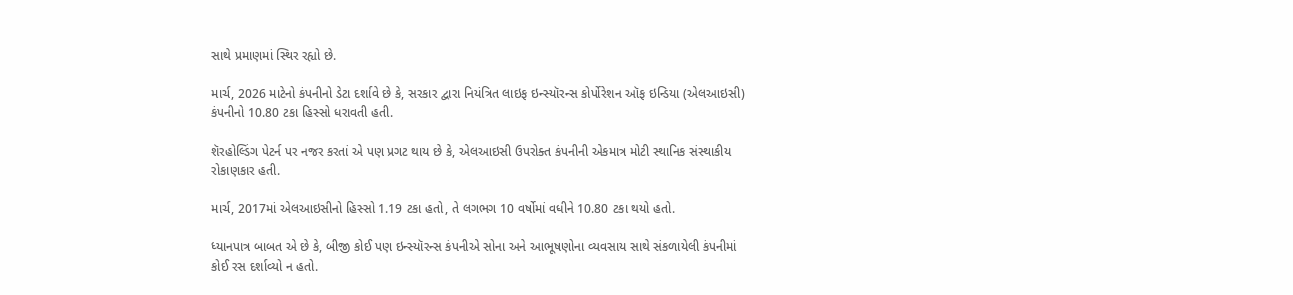સાથે પ્રમાણમાં સ્થિર રહ્યો છે.

માર્ચ, 2026 માટેનો કંપનીનો ડેટા દર્શાવે છે કે, સરકાર દ્વારા નિયંત્રિત લાઇફ ઇન્સ્યૉરન્સ કોર્પોરેશન ઑફ ઇન્ડિયા (એલઆઇસી) કંપનીનો 10.80 ટકા હિસ્સો ધરાવતી હતી.

શૅરહોલ્ડિંગ પેટર્ન પર નજર કરતાં એ પણ પ્રગટ થાય છે કે, એલઆઇસી ઉપરોક્ત કંપનીની એકમાત્ર મોટી સ્થાનિક સંસ્થાકીય રોકાણકાર હતી.

માર્ચ, 2017માં એલઆઇસીનો હિસ્સો 1.19 ટકા હતો, તે લગભગ 10 વર્ષોમાં વધીને 10.80 ટકા થયો હતો.

ધ્યાનપાત્ર બાબત એ છે કે, બીજી કોઈ પણ ઇન્સ્યૉરન્સ કંપનીએ સોના અને આભૂષણોના વ્યવસાય સાથે સંકળાયેલી કંપનીમાં કોઈ રસ દર્શાવ્યો ન હતો.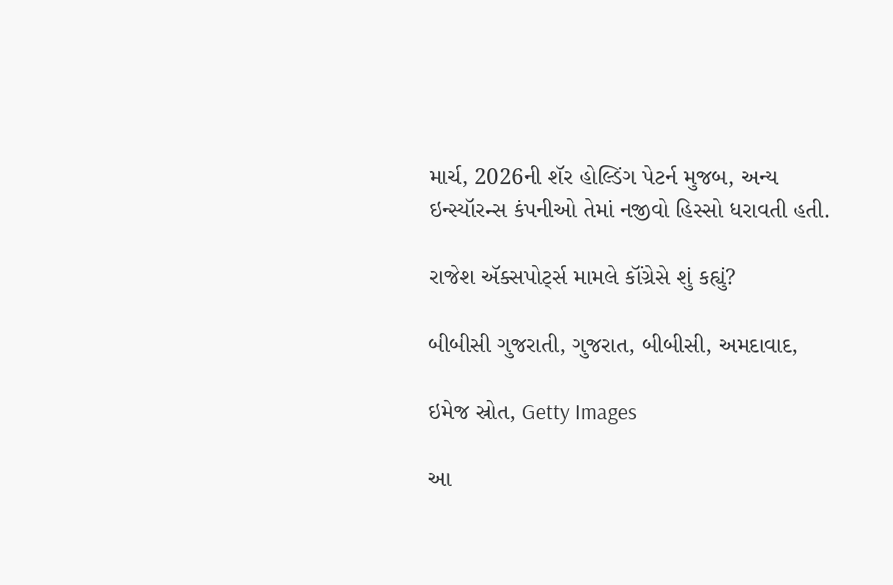માર્ચ, 2026ની શૅર હોલ્ડિંગ પેટર્ન મુજબ, અન્ય ઇન્સ્યૉરન્સ કંપનીઓ તેમાં નજીવો હિસ્સો ધરાવતી હતી.

રાજેશ ઍક્સપોર્ટ્સ મામલે કૉંગ્રેસે શું કહ્યું?

બીબીસી ગુજરાતી, ગુજરાત, બીબીસી, અમદાવાદ,

ઇમેજ સ્રોત, Getty Images

આ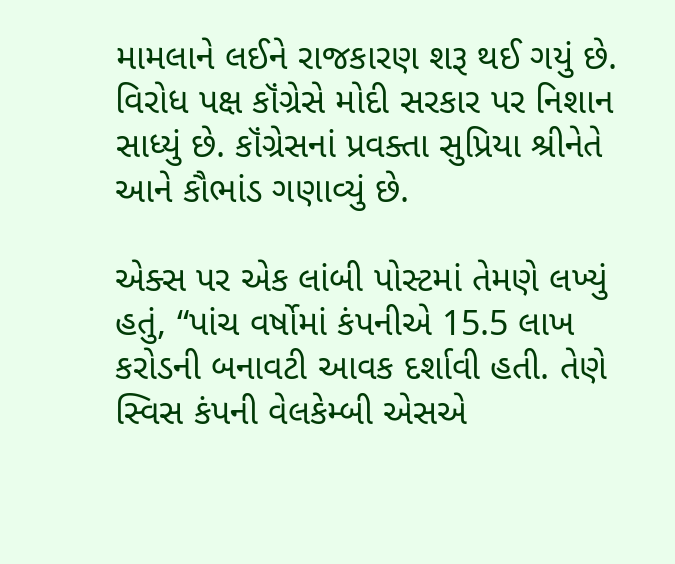મામલાને લઈને રાજકારણ શરૂ થઈ ગયું છે. વિરોધ પક્ષ કૉંગ્રેસે મોદી સરકાર પર નિશાન સાધ્યું છે. કૉંગ્રેસનાં પ્રવક્તા સુપ્રિયા શ્રીનેતે આને કૌભાંડ ગણાવ્યું છે.

એક્સ પર એક લાંબી પોસ્ટમાં તેમણે લખ્યું હતું, “પાંચ વર્ષોમાં કંપનીએ 15.5 લાખ કરોડની બનાવટી આવક દર્શાવી હતી. તેણે સ્વિસ કંપની વેલકેમ્બી એસએ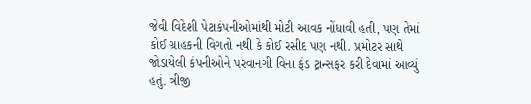જેવી વિદેશી પેટાકંપનીઓમાંથી મોટી આવક નોંધાવી હતી, પણ તેમાં કોઈ ગ્રાહકની વિગતો નથી કે કોઈ રસીદ પણ નથી. પ્રમોટર સાથે જોડાયેલી કંપનીઓને પરવાનગી વિના ફંડ ટ્રાન્સફર કરી દેવામાં આવ્યું હતું. ત્રીજી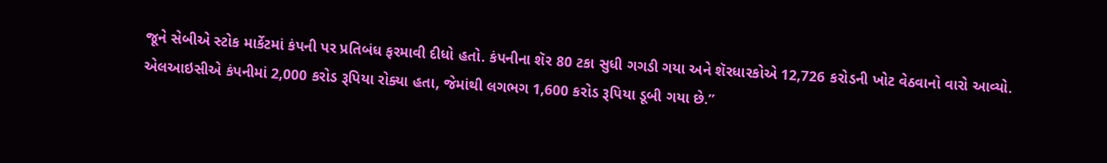જૂને સેબીએ સ્ટોક માર્કેટમાં કંપની પર પ્રતિબંધ ફરમાવી દીધો હતો. કંપનીના શૅર 80 ટકા સુધી ગગડી ગયા અને શૅરધારકોએ 12,726 કરોડની ખોટ વેઠવાનો વારો આવ્યો. એલઆઇસીએ કંપનીમાં 2,000 કરોડ રૂપિયા રોક્યા હતા, જેમાંથી લગભગ 1,600 કરોડ રૂપિયા ડૂબી ગયા છે.”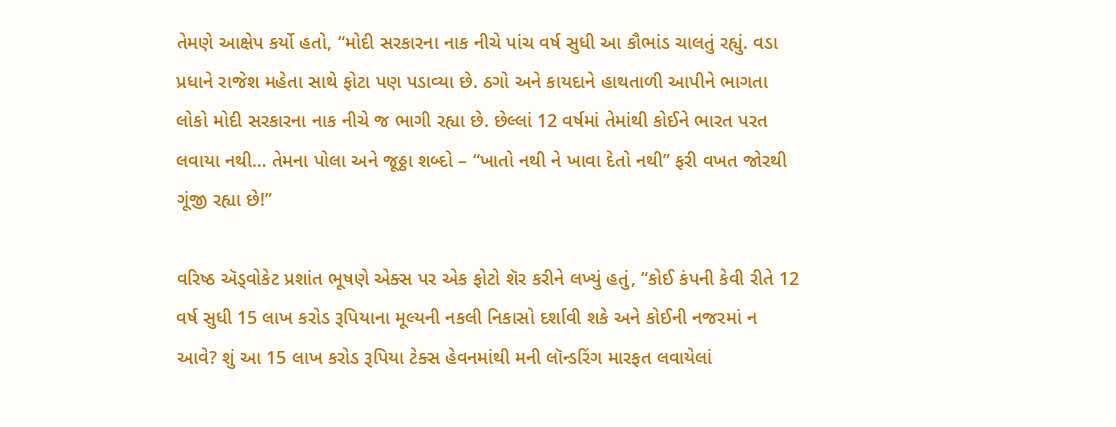તેમણે આક્ષેપ કર્યો હતો, “મોદી સરકારના નાક નીચે પાંચ વર્ષ સુધી આ કૌભાંડ ચાલતું રહ્યું. વડા પ્રધાને રાજેશ મહેતા સાથે ફોટા પણ પડાવ્યા છે. ઠગો અને કાયદાને હાથતાળી આપીને ભાગતા લોકો મોદી સરકારના નાક નીચે જ ભાગી રહ્યા છે. છેલ્લાં 12 વર્ષમાં તેમાંથી કોઈને ભારત પરત લવાયા નથી… તેમના પોલા અને જૂઠ્ઠા શબ્દો – “ખાતો નથી ને ખાવા દેતો નથી” ફરી વખત જોરથી ગૂંજી રહ્યા છે!”

વરિષ્ઠ ઍડ્વોકેટ પ્રશાંત ભૂષણે એક્સ પર એક ફોટો શૅર કરીને લખ્યું હતું, “કોઈ કંપની કેવી રીતે 12 વર્ષ સુધી 15 લાખ કરોડ રૂપિયાના મૂલ્યની નકલી નિકાસો દર્શાવી શકે અને કોઈની નજરમાં ન આવે? શું આ 15 લાખ કરોડ રૂપિયા ટેક્સ હેવનમાંથી મની લૉન્ડરિંગ મારફત લવાયેલાં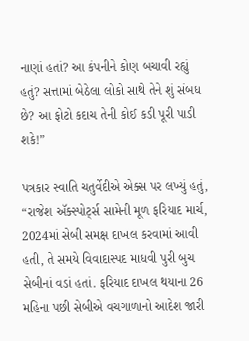નાણાં હતાં? આ કંપનીને કોણ બચાવી રહ્યું હતું? સત્તામાં બેઠેલા લોકો સાથે તેને શું સંબધ છે? આ ફોટો કદાચ તેની કોઈ કડી પૂરી પાડી શકે!”

પત્રકાર સ્વાતિ ચતુર્વેદીએ એક્સ પર લખ્યું હતું, “રાજેશ ઍક્સ્પોર્ટ્સ સામેની મૂળ ફરિયાદ માર્ચ, 2024માં સેબી સમક્ષ દાખલ કરવામાં આવી હતી, તે સમયે વિવાદાસ્પદ માધવી પુરી બુચ સેબીનાં વડાં હતાં. ફરિયાદ દાખલ થયાના 26 મહિના પછી સેબીએ વચગાળાનો આદેશ જારી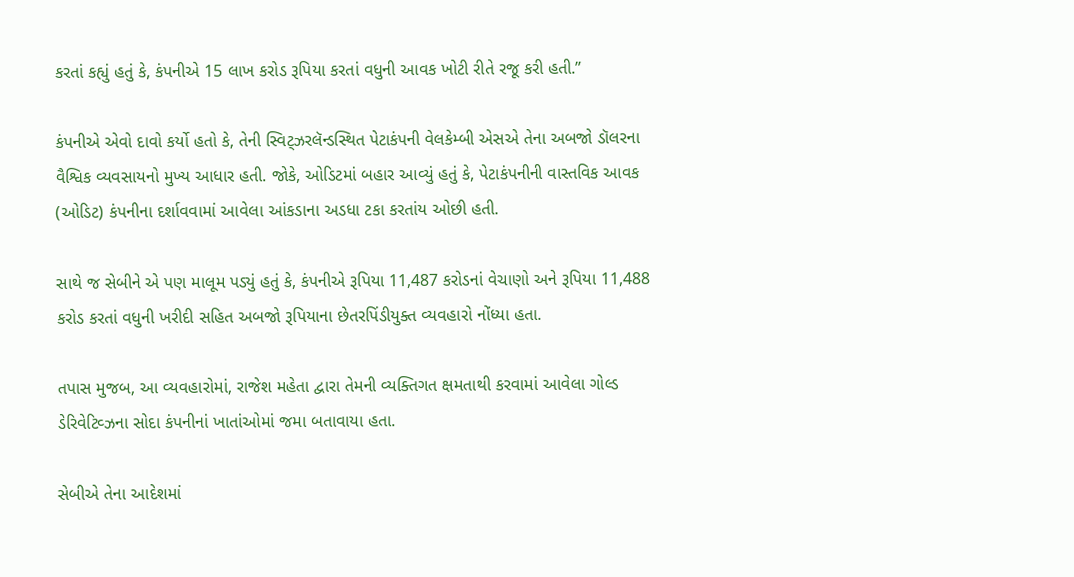કરતાં કહ્યું હતું કે, કંપનીએ 15 લાખ કરોડ રૂપિયા કરતાં વધુની આવક ખોટી રીતે રજૂ કરી હતી.”

કંપનીએ એવો દાવો કર્યો હતો કે, તેની સ્વિટ્ઝરલૅન્ડસ્થિત પેટાકંપની વેલકેમ્બી એસએ તેના અબજો ડૉલરના વૈશ્વિક વ્યવસાયનો મુખ્ય આધાર હતી. જોકે, ઓડિટમાં બહાર આવ્યું હતું કે, પેટાકંપનીની વાસ્તવિક આવક (ઓડિટ) કંપનીના દર્શાવવામાં આવેલા આંકડાના અડધા ટકા કરતાંય ઓછી હતી.

સાથે જ સેબીને એ પણ માલૂમ પડ્યું હતું કે, કંપનીએ રૂપિયા 11,487 કરોડનાં વેચાણો અને રૂપિયા 11,488 કરોડ કરતાં વધુની ખરીદી સહિત અબજો રૂપિયાના છેતરપિંડીયુક્ત વ્યવહારો નોંધ્યા હતા.

તપાસ મુજબ, આ વ્યવહારોમાં, રાજેશ મહેતા દ્વારા તેમની વ્યક્તિગત ક્ષમતાથી કરવામાં આવેલા ગોલ્ડ ડેરિવેટિવ્ઝના સોદા કંપનીનાં ખાતાંઓમાં જમા બતાવાયા હતા.

સેબીએ તેના આદેશમાં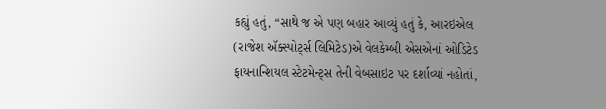કહ્યું હતું, “સાથે જ એ પણ બહાર આવ્યું હતું કે, આરઇએલ (રાજેશ ઍક્સ્પોર્ટ્સ લિમિટેડ)એ વેલકેમ્બી એસએનાં ઓડિટેડ ફાયનાન્શિયલ સ્ટેટમેન્ટ્સ તેની વેબસાઇટ પર દર્શાવ્યાં નહોતાં,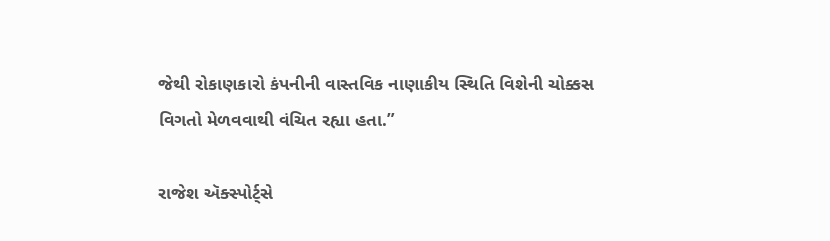જેથી રોકાણકારો કંપનીની વાસ્તવિક નાણાકીય સ્થિતિ વિશેની ચોક્કસ વિગતો મેળવવાથી વંચિત રહ્યા હતા.”

રાજેશ ઍક્સ્પોર્ટ્સે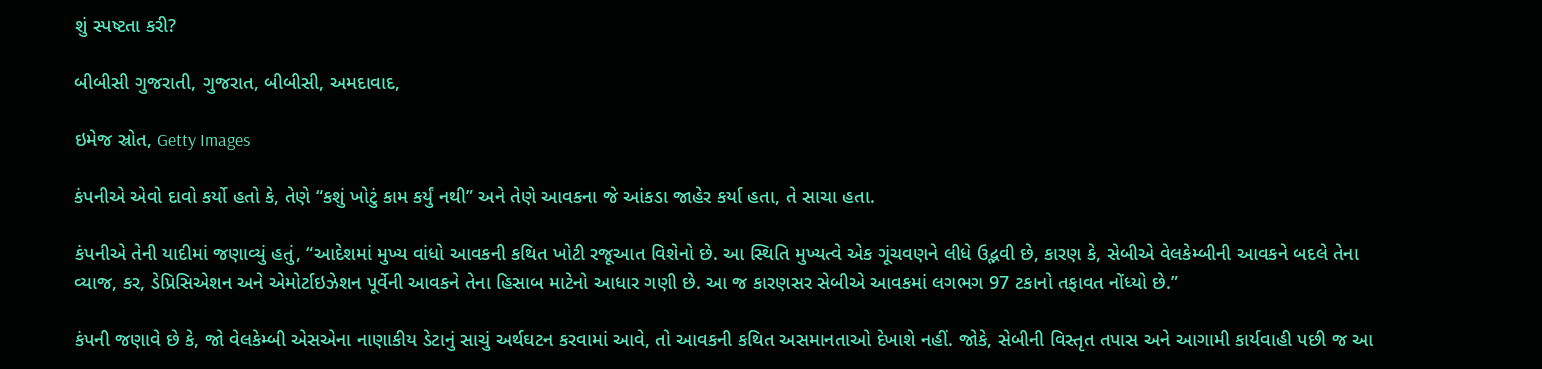શું સ્પષ્ટતા કરી?

બીબીસી ગુજરાતી, ગુજરાત, બીબીસી, અમદાવાદ,

ઇમેજ સ્રોત, Getty Images

કંપનીએ એવો દાવો કર્યો હતો કે, તેણે “કશું ખોટું કામ કર્યું નથી” અને તેણે આવકના જે આંકડા જાહેર કર્યા હતા, તે સાચા હતા.

કંપનીએ તેની યાદીમાં જણાવ્યું હતું, “આદેશમાં મુખ્ય વાંધો આવકની કથિત ખોટી રજૂઆત વિશેનો છે. આ સ્થિતિ મુખ્યત્વે એક ગૂંચવણને લીધે ઉદ્ભવી છે, કારણ કે, સેબીએ વેલકેમ્બીની આવકને બદલે તેના વ્યાજ, કર, ડેપ્રિસિએશન અને એમોર્ટાઇઝેશન પૂર્વેની આવકને તેના હિસાબ માટેનો આધાર ગણી છે. આ જ કારણસર સેબીએ આવકમાં લગભગ 97 ટકાનો તફાવત નોંધ્યો છે.”

કંપની જણાવે છે કે, જો વેલકેમ્બી એસએના નાણાકીય ડેટાનું સાચું અર્થઘટન કરવામાં આવે, તો આવકની કથિત અસમાનતાઓ દેખાશે નહીં. જોકે, સેબીની વિસ્તૃત તપાસ અને આગામી કાર્યવાહી પછી જ આ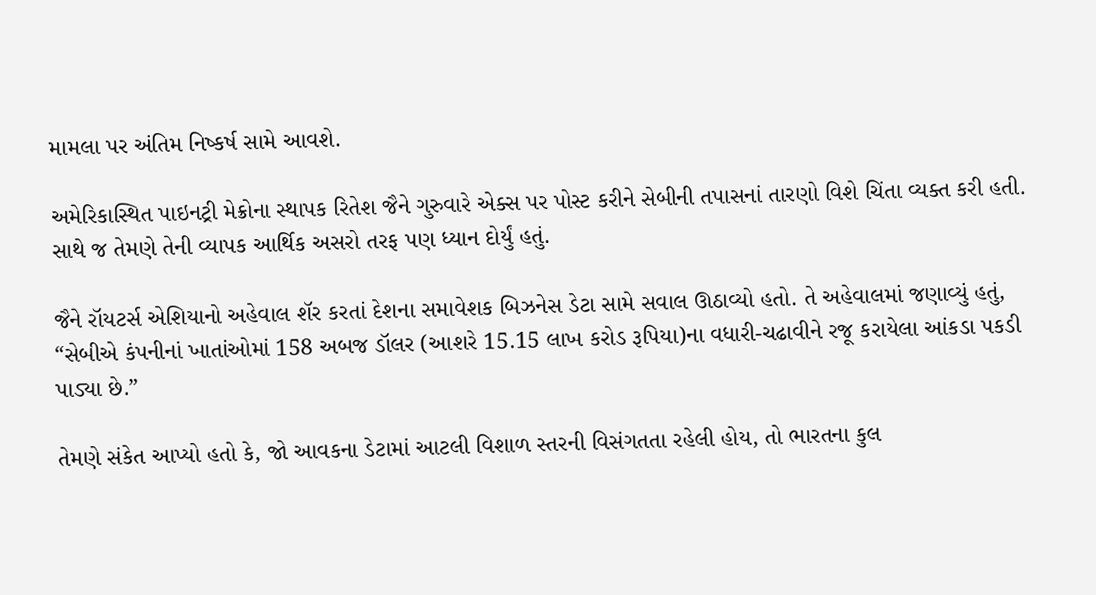મામલા પર અંતિમ નિષ્કર્ષ સામે આવશે.

અમેરિકાસ્થિત પાઇનટ્રી મેક્રોના સ્થાપક રિતેશ જૈને ગુરુવારે એક્સ પર પોસ્ટ કરીને સેબીની તપાસનાં તારણો વિશે ચિંતા વ્યક્ત કરી હતી. સાથે જ તેમણે તેની વ્યાપક આર્થિક અસરો તરફ પણ ધ્યાન દોર્યું હતું.

જૈને રૉયટર્સ એશિયાનો અહેવાલ શૅર કરતાં દેશના સમાવેશક બિઝનેસ ડેટા સામે સવાલ ઊઠાવ્યો હતો. તે અહેવાલમાં જણાવ્યું હતું, “સેબીએ કંપનીનાં ખાતાંઓમાં 158 અબજ ડૉલર (આશરે 15.15 લાખ કરોડ રૂપિયા)ના વધારી-ચઢાવીને રજૂ કરાયેલા આંકડા પકડી પાડ્યા છે.”

તેમણે સંકેત આપ્યો હતો કે, જો આવકના ડેટામાં આટલી વિશાળ સ્તરની વિસંગતતા રહેલી હોય, તો ભારતના કુલ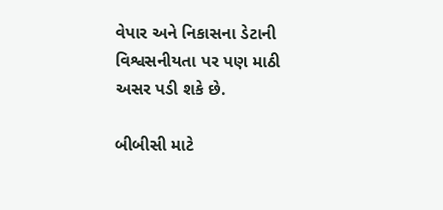વેપાર અને નિકાસના ડેટાની વિશ્વસનીયતા પર પણ માઠી અસર પડી શકે છે.

બીબીસી માટે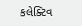કલેક્ટિવ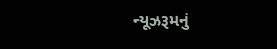ન્યૂઝરૂમનું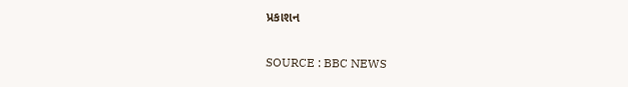પ્રકાશન

SOURCE : BBC NEWS